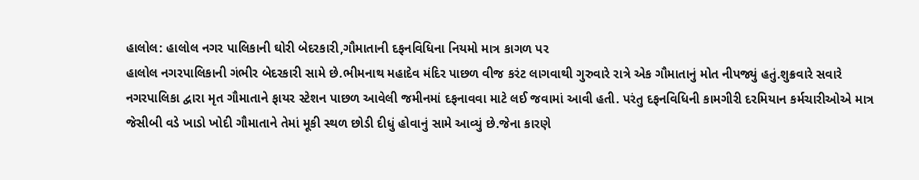હાલોલ: હાલોલ નગર પાલિકાની ઘોરી બેદરકારી,ગૌમાતાની દફનવિધિના નિયમો માત્ર કાગળ પર
હાલોલ નગરપાલિકાની ગંભીર બેદરકારી સામે છે.ભીમનાથ મહાદેવ મંદિર પાછળ વીજ કરંટ લાગવાથી ગુરુવારે રાત્રે એક ગૌમાતાનું મોત નીપજ્યું હતું.શુક્રવારે સવારે નગરપાલિકા દ્વારા મૃત ગૌમાતાને ફાયર સ્ટેશન પાછળ આવેલી જમીનમાં દફનાવવા માટે લઈ જવામાં આવી હતી. પરંતુ દફનવિધિની કામગીરી દરમિયાન કર્મચારીઓએ માત્ર જેસીબી વડે ખાડો ખોદી ગૌમાતાને તેમાં મૂકી સ્થળ છોડી દીધું હોવાનું સામે આવ્યું છે.જેના કારણે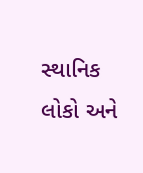સ્થાનિક લોકો અને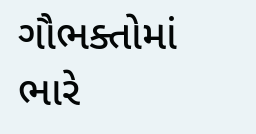ગૌભક્તોમાં ભારે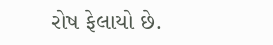રોષ ફેલાયો છે.